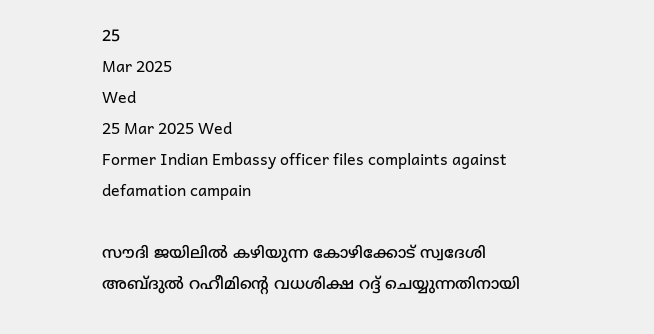25
Mar 2025
Wed
25 Mar 2025 Wed
Former Indian Embassy officer files complaints against defamation campain

സൗദി ജയിലില്‍ കഴിയുന്ന കോഴിക്കോട് സ്വദേശി അബ്ദുല്‍ റഹീമിന്റെ വധശിക്ഷ റദ്ദ് ചെയ്യുന്നതിനായി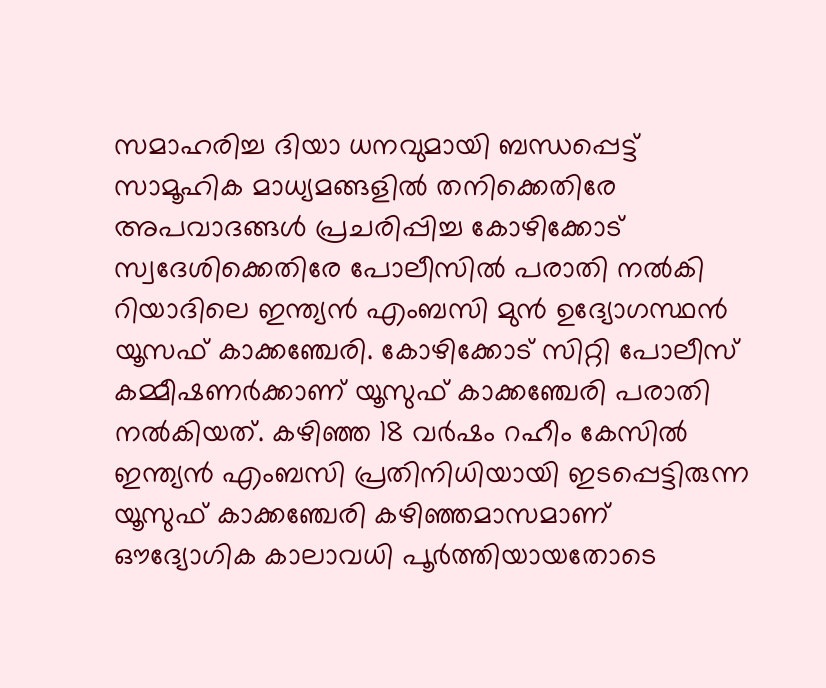സമാഹരിച്ച ദിയാ ധനവുമായി ബന്ധപ്പെട്ട് സാമൂഹിക മാധ്യമങ്ങളില്‍ തനിക്കെതിരേ അപവാദങ്ങള്‍ പ്രചരിപ്പിച്ച കോഴിക്കോട് സ്വദേശിക്കെതിരേ പോലീസില്‍ പരാതി നല്‍കി റിയാദിലെ ഇന്ത്യന്‍ എംബസി മുന്‍ ഉദ്യോഗസ്ഥന്‍ യൂസഫ് കാക്കഞ്ചേരി. കോഴിക്കോട് സിറ്റി പോലീസ് കമ്മീഷണര്‍ക്കാണ് യൂസുഫ് കാക്കഞ്ചേരി പരാതി നല്‍കിയത്. കഴിഞ്ഞ 18 വര്‍ഷം റഹീം കേസില്‍ ഇന്ത്യന്‍ എംബസി പ്രതിനിധിയായി ഇടപ്പെട്ടിരുന്ന യൂസുഫ് കാക്കഞ്ചേരി കഴിഞ്ഞമാസമാണ് ഔദ്യോഗിക കാലാവധി പൂര്‍ത്തിയായതോടെ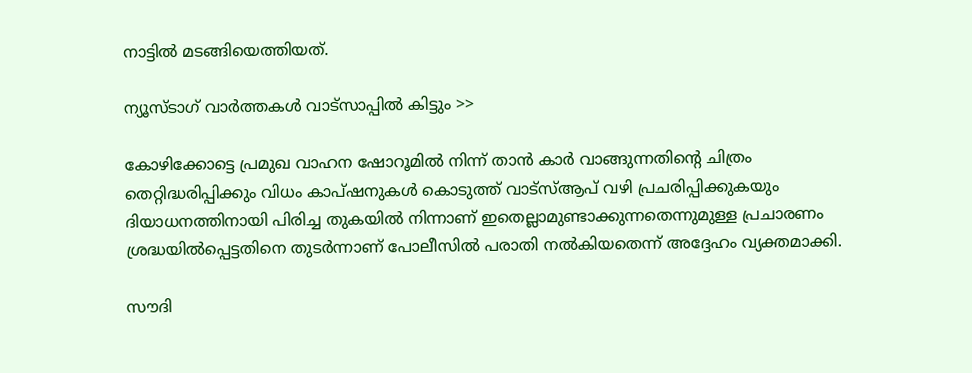നാട്ടില്‍ മടങ്ങിയെത്തിയത്.

ന്യൂസ്ടാഗ് വാര്‍ത്തകള്‍ വാട്‌സാപ്പില്‍ കിട്ടും >>

കോഴിക്കോട്ടെ പ്രമുഖ വാഹന ഷോറൂമില്‍ നിന്ന് താന്‍ കാര്‍ വാങ്ങുന്നതിന്റെ ചിത്രം തെറ്റിദ്ധരിപ്പിക്കും വിധം കാപ്ഷനുകള്‍ കൊടുത്ത് വാട്‌സ്ആപ് വഴി പ്രചരിപ്പിക്കുകയും ദിയാധനത്തിനായി പിരിച്ച തുകയില്‍ നിന്നാണ് ഇതെല്ലാമുണ്ടാക്കുന്നതെന്നുമുള്ള പ്രചാരണം ശ്രദ്ധയില്‍പ്പെട്ടതിനെ തുടര്‍ന്നാണ് പോലീസില്‍ പരാതി നല്‍കിയതെന്ന് അദ്ദേഹം വ്യക്തമാക്കി.

സൗദി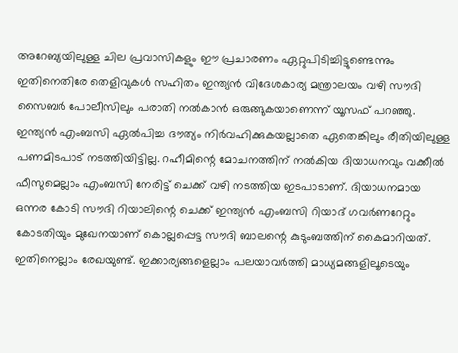അറേബ്യയിലുള്ള ചില പ്രവാസികളും ഈ പ്രചാരണം ഏറ്റുപിടിച്ചിട്ടുണ്ടെന്നും ഇതിനെതിരേ തെളിവുകള്‍ സഹിതം ഇന്ത്യന്‍ വിദേശകാര്യ മന്ത്രാലയം വഴി സൗദി സൈബര്‍ പോലീസിലും പരാതി നല്‍കാന്‍ ഒരുങ്ങുകയാണെന്ന് യൂസഫ് പറഞ്ഞു. ഇന്ത്യന്‍ എംബസി ഏല്‍പിച്ച ദൗത്യം നിര്‍വഹിക്കുകയല്ലാതെ ഏതെങ്കിലും രീതിയിലുള്ള പണമിടപാട് നടത്തിയിട്ടില്ല. റഹീമിന്റെ മോചനത്തിന് നല്‍കിയ ദിയാധനവും വക്കീല്‍ ഫീസുമെല്ലാം എംബസി നേരിട്ട് ചെക്ക് വഴി നടത്തിയ ഇടപാടാണ്. ദിയാധനമായ ഒന്നര കോടി സൗദി റിയാലിന്റെ ചെക്ക് ഇന്ത്യന്‍ എംബസി റിയാദ് ഗവര്‍ണറേറ്റും കോടതിയും മുഖേനയാണ് കൊല്ലപ്പെട്ട സൗദി ബാലന്റെ കുടുംബത്തിന് കൈമാറിയത്. ഇതിനെല്ലാം രേഖയുണ്ട്. ഇക്കാര്യങ്ങളെല്ലാം പലയാവര്‍ത്തി മാധ്യമങ്ങളിലൂടെയും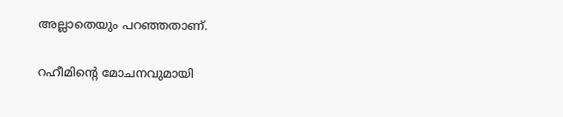അല്ലാതെയും പറഞ്ഞതാണ്.

റഹീമിന്റെ മോചനവുമായി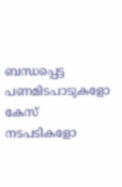ബന്ധപ്പെട്ട പണമിടപാടുകളോ കേസ് നടപടികളോ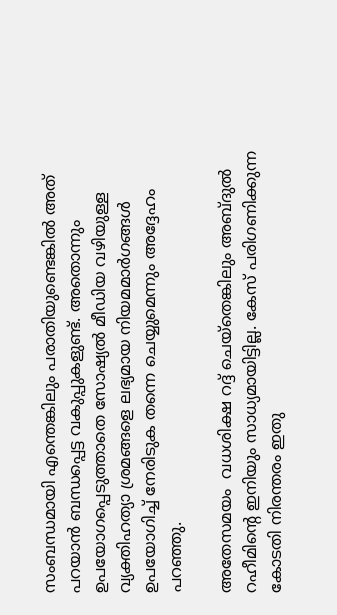സംബന്ധമായി എന്തെങ്കിലും പരാതിയുണ്ടെങ്കില്‍ അത് പറയാന്‍ ബന്ധപ്പെട്ട വകുപ്പുകളുണ്ട്. അതൊന്നും ഉപയോഗപ്പെടുത്താതെ സോഷ്യല്‍ മീഡിയ വഴിയുള്ള വ്യക്തിഹത്യാ ശ്രമങ്ങളെ ലഭ്യമായ നിയമമാര്‍ഗങ്ങള്‍ ഉപയോഗിച്ച് നേരിടുക തന്നെ ചെയ്യുമെന്നും അദ്ദേഹം പറഞ്ഞു.

അതേസമയം  വധശിക്ഷ റദ്ദ് ചെയ്‌തെങ്കിലും അബ്ദുല്‍ റഹീമിന്റെ ഇനിയും സാധ്യമായിട്ടില്ല. കേസ് പരിഗണിക്കുന്ന കോടതി നിരന്തരം ഇതു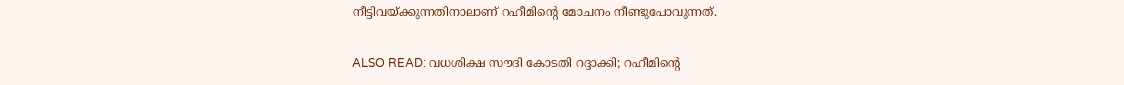നീട്ടിവയ്ക്കുന്നതിനാലാണ് റഹീമിന്റെ മോചനം നീണ്ടുപോവുന്നത്.

ALSO READ: വധശിക്ഷ സൗദി കോടതി റദ്ദാക്കി; റഹീമിന്റെ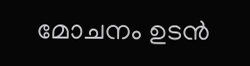മോചനം ഉടൻ